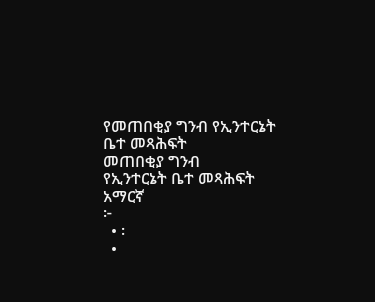የመጠበቂያ ግንብ የኢንተርኔት ቤተ መጻሕፍት
መጠበቂያ ግንብ
የኢንተርኔት ቤተ መጻሕፍት
አማርኛ
፦
  • ፡
  •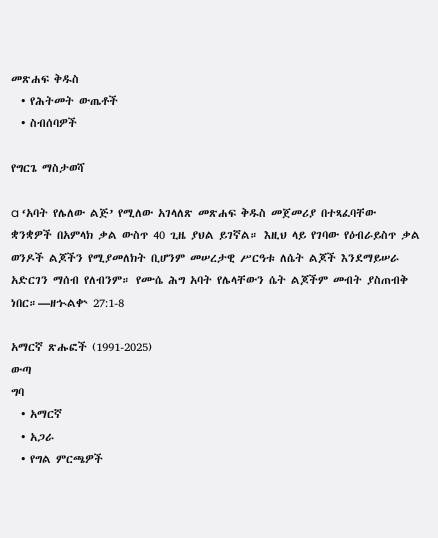መጽሐፍ ቅዱስ
  • የሕትመት ውጤቶች
  • ስብሰባዎች

የግርጌ ማስታወሻ

a ‘አባት የሌለው ልጅ’ የሚለው አገላለጽ መጽሐፍ ቅዱስ መጀመሪያ በተጻፈባቸው ቋንቋዎች በአምላክ ቃል ውስጥ 40 ጊዜ ያህል ይገኛል። እዚህ ላይ የገባው የዕብራይስጥ ቃል ወንዶች ልጆችን የሚያመለክት ቢሆንም መሠረታዊ ሥርዓቱ ለሴት ልጆች እንደማይሠራ አድርገን ማሰብ የለብንም። የሙሴ ሕግ አባት የሌላቸውን ሴት ልጆችም መብት ያስጠብቅ ነበር።—ዘኍልቍ 27:1-8

አማርኛ ጽሑፎች (1991-2025)
ውጣ
ግባ
  • አማርኛ
  • አጋራ
  • የግል ምርጫዎች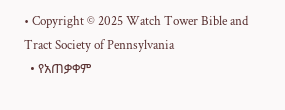• Copyright © 2025 Watch Tower Bible and Tract Society of Pennsylvania
  • የአጠቃቀም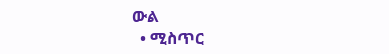ውል
  • ሚስጥር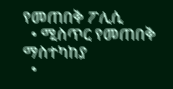የመጠበቅ ፖሊሲ
  • ሚስጥር የመጠበቅ ማስተካከያ
  •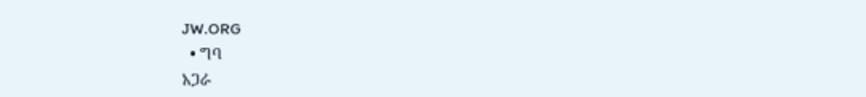JW.ORG
  • ግባ
አጋራ